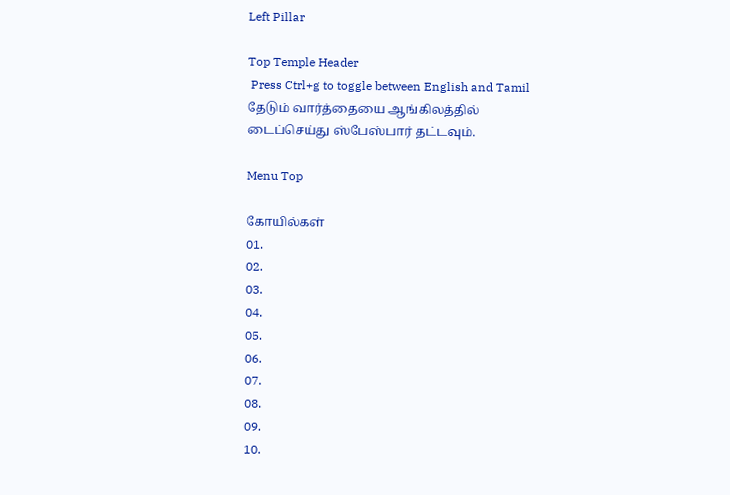Left Pillar

Top Temple Header
 Press Ctrl+g to toggle between English and Tamil
தேடும் வார்த்தையை ஆங்கிலத்தில் டைப்செய்து ஸ்பேஸ்பார் தட்டவும்.

Menu Top

கோயில்கள்
01.
02.
03.
04.
05.
06.
07.
08.
09.
10.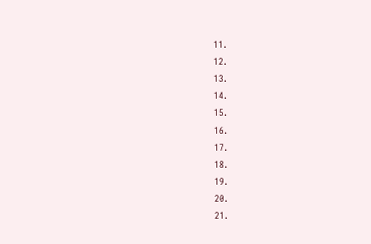11.
12.
13.
14.
15.
16.
17.
18.
19.
20.
21.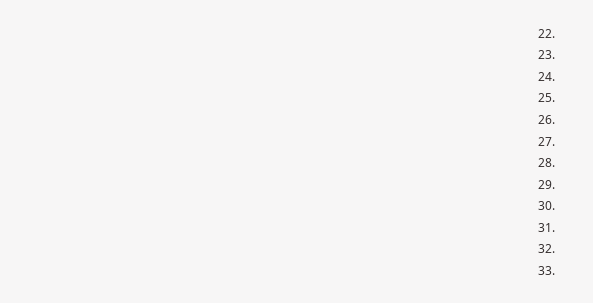22.
23.
24.
25.
26.
27.
28.
29.
30.
31.
32.
33.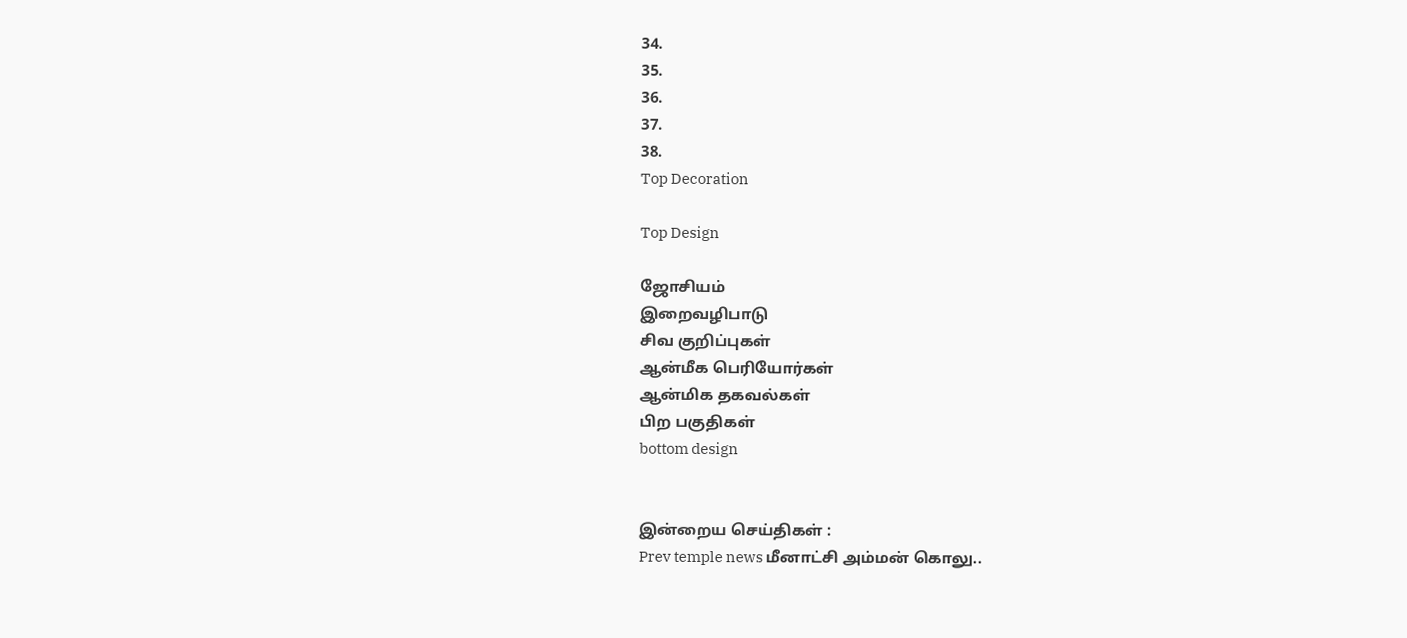34.
35.
36.
37.
38.
Top Decoration

Top Design

ஜோசியம்
இறைவழிபாடு
சிவ குறிப்புகள்
ஆன்மீக பெரியோர்கள்
ஆன்மிக தகவல்கள்
பிற பகுதிகள்
bottom design


இன்றைய செய்திகள் :
Prev temple news மீனாட்சி அம்மன் கொலு..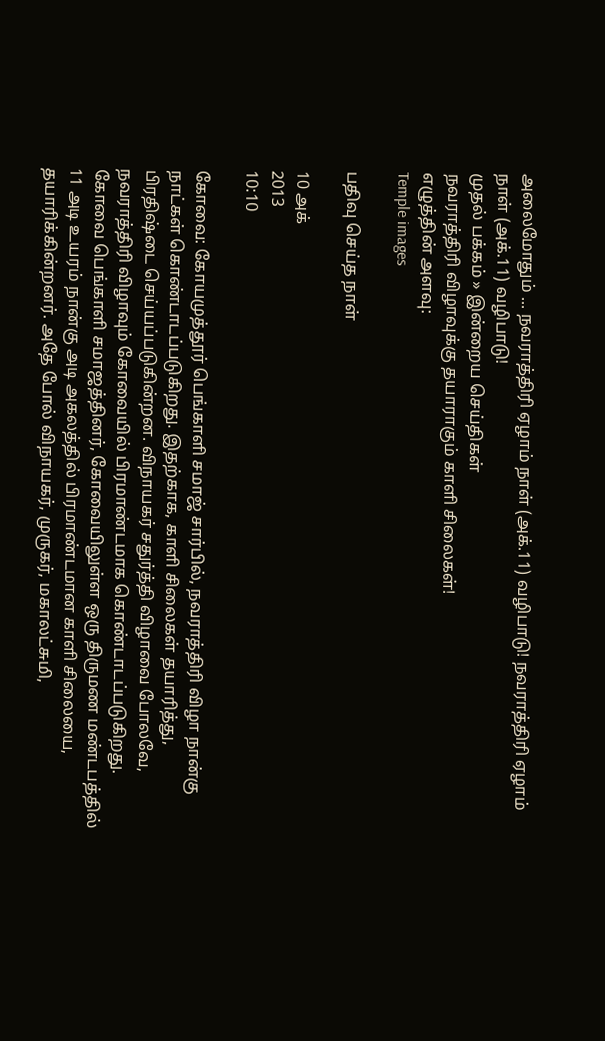அலைமோதும் ... நவராத்திரி ஏழாம் நாள் (அக்.11) வழிபாடு! நவராத்திரி ஏழாம் நாள் (அக்.11) வழிபாடு!
முதல் பக்கம் » இன்றைய செய்திகள்
நவராத்திரி விழாவுக்கு தயாராகும் காளி சிலைகள்!
எழுத்தின் அளவு:
Temple images

பதிவு செய்த நாள்

10 அக்
2013
10:10

கோவை: கோயமுத்தூர் பெங்காளி சமாஜ் சார்பில், நவராத்திரி விழா நான்கு நாட்கள் கொண்டாடப்படுகிறது. இதற்காக, காளி சிலைகள் தயாரித்து, பிரதிஷ்டை செய்யப்படுகின்றன. விநாயகர் சதுர்த்தி விழாவை போலவே, நவராத்திரி விழாவும் கோவையில் பிரமாண்டமாக கொண்டாடப்படுகிறது. கோவை பெங்காளி சமாஜத்தினர், கோவையிலுள்ள ஒரு திருமண மண்டபத்தில் 11 அடி உயரம் நான்கு அடி அகலத்தில் பிரமாண்டமான காளி சிலையை, தயாரிக்கின்றனர். அதே போல் விநாயகர், முருகர், மகாலட்சுமி,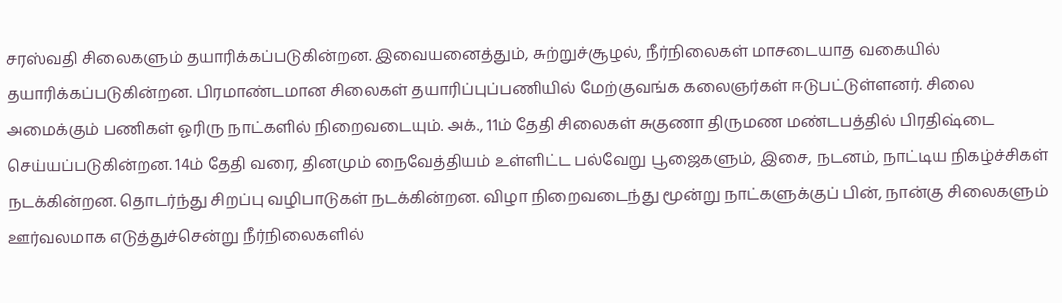சரஸ்வதி சிலைகளும் தயாரிக்கப்படுகின்றன. இவையனைத்தும், சுற்றுச்சூழல், நீர்நிலைகள் மாசடையாத வகையில் தயாரிக்கப்படுகின்றன. பிரமாண்டமான சிலைகள் தயாரிப்புப்பணியில் மேற்குவங்க கலைஞர்கள் ஈடுபட்டுள்ளனர். சிலை அமைக்கும் பணிகள் ஓரிரு நாட்களில் நிறைவடையும். அக்., 11ம் தேதி சிலைகள் சுகுணா திருமண மண்டபத்தில் பிரதிஷ்டை செய்யப்படுகின்றன. 14ம் தேதி வரை, தினமும் நைவேத்தியம் உள்ளிட்ட பல்வேறு பூஜைகளும், இசை, நடனம், நாட்டிய நிகழ்ச்சிகள் நடக்கின்றன. தொடர்ந்து சிறப்பு வழிபாடுகள் நடக்கின்றன. விழா நிறைவடைந்து மூன்று நாட்களுக்குப் பின், நான்கு சிலைகளும் ஊர்வலமாக எடுத்துச்சென்று நீர்நிலைகளில்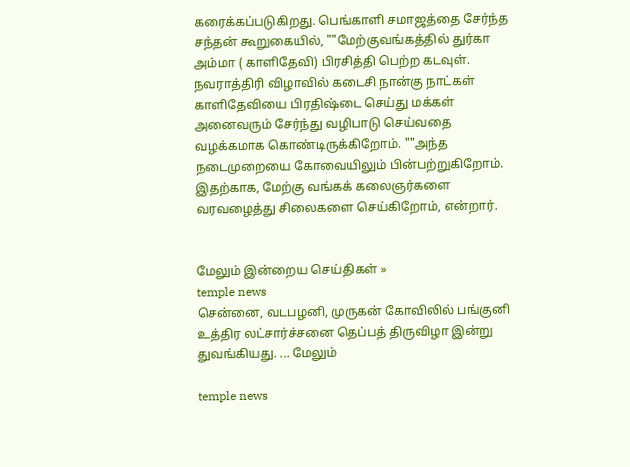கரைக்கப்படுகிறது. பெங்காளி சமாஜத்தை சேர்ந்த சந்தன் கூறுகையில், ""மேற்குவங்கத்தில் துர்கா அம்மா ( காளிதேவி) பிரசித்தி பெற்ற கடவுள். நவராத்திரி விழாவில் கடைசி நான்கு நாட்கள் காளிதேவியை பிரதிஷ்டை செய்து மக்கள் அனைவரும் சேர்ந்து வழிபாடு செய்வதை வழக்கமாக கொண்டிருக்கிறோம். ""அந்த நடைமுறையை கோவையிலும் பின்பற்றுகிறோம். இதற்காக, மேற்கு வங்கக் கலைஞர்களை வரவழைத்து சிலைகளை செய்கிறோம், என்றார்.


மேலும் இன்றைய செய்திகள் »
temple news
சென்னை, வடபழனி, முருகன் கோவிலில் பங்குனி உத்திர லட்சார்ச்சனை தெப்பத் திருவிழா இன்று துவங்கியது. ... மேலும்

temple news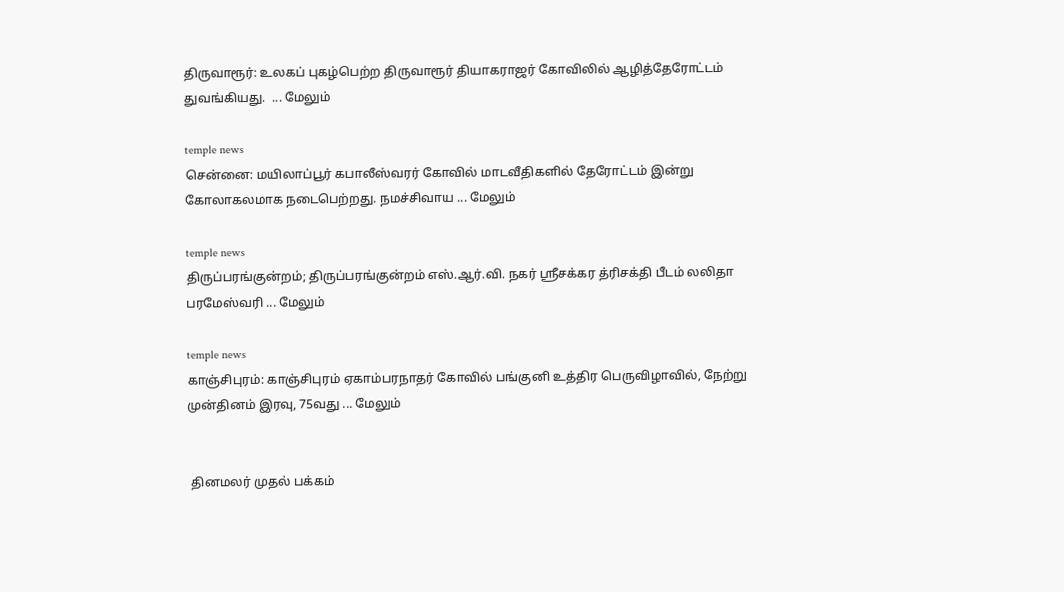திருவாரூர்: உலகப் புகழ்பெற்ற திருவாரூர் தியாகராஜர் கோவிலில் ஆழித்தேரோட்டம் துவங்கியது.  ... மேலும்

temple news
சென்னை: மயிலாப்பூர் கபாலீஸ்வரர் கோவில் மாடவீதிகளில் தேரோட்டம் இன்று கோலாகலமாக நடைபெற்றது. நமச்சிவாய ... மேலும்

temple news
திருப்பரங்குன்றம்; திருப்பரங்குன்றம் எஸ்.ஆர்.வி. நகர் ஸ்ரீசக்கர த்ரிசக்தி பீடம் லலிதா பரமேஸ்வரி ... மேலும்

temple news
காஞ்சிபுரம்: காஞ்சிபுரம் ஏகாம்பரநாதர் கோவில் பங்குனி உத்திர பெருவிழாவில், நேற்று முன்தினம் இரவு, 75வது ... மேலும்


 தினமலர் முதல் பக்கம்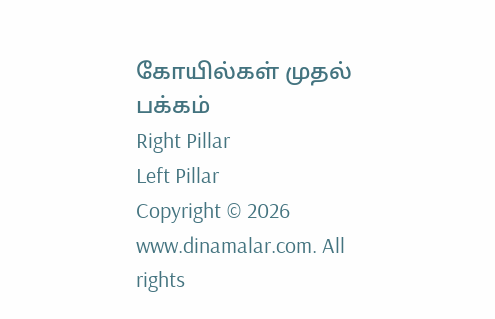கோயில்கள் முதல் பக்கம்
Right Pillar
Left Pillar
Copyright © 2026 www.dinamalar.com. All rights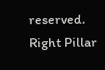reserved.
Right Pillar